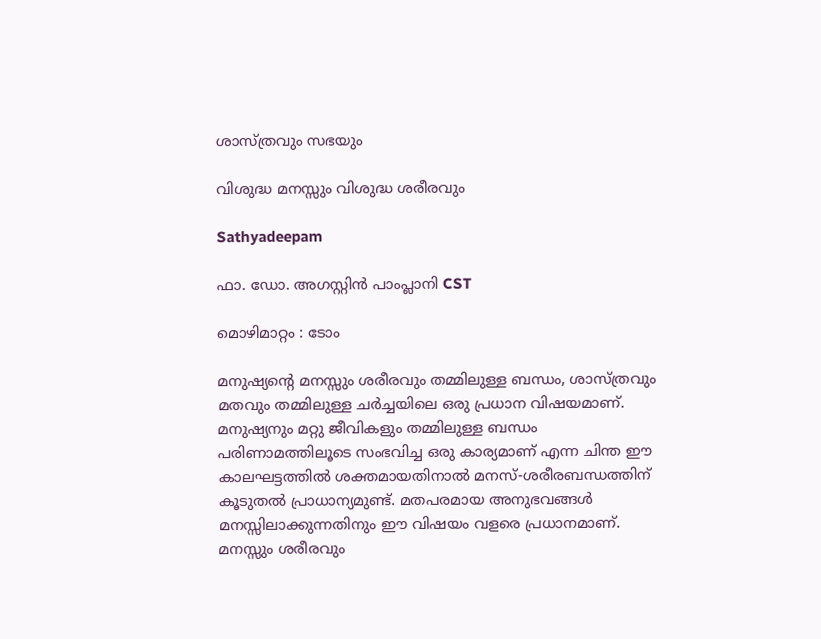ശാസ്ത്രവും സഭയും

വിശുദ്ധ മനസ്സും വിശുദ്ധ ശരീരവും

Sathyadeepam

ഫാ. ഡോ. അഗസ്റ്റിൻ പാംപ്ലാനി CST

മൊഴിമാറ്റം : ടോം

മനുഷ്യന്റെ മനസ്സും ശരീരവും തമ്മിലുള്ള ബന്ധം, ശാസ്ത്രവും മതവും തമ്മിലുള്ള ചര്‍ച്ചയിലെ ഒരു പ്രധാന വിഷയമാണ്. മനുഷ്യനും മറ്റു ജീവികളും തമ്മിലുള്ള ബന്ധം പരിണാമത്തിലൂടെ സംഭവിച്ച ഒരു കാര്യമാണ് എന്ന ചിന്ത ഈ കാലഘട്ടത്തില്‍ ശക്തമായതിനാല്‍ മനസ്-ശരീരബന്ധത്തിന് കൂടുതല്‍ പ്രാധാന്യമുണ്ട്. മതപരമായ അനുഭവങ്ങള്‍ മനസ്സിലാക്കുന്നതിനും ഈ വിഷയം വളരെ പ്രധാനമാണ്. മനസ്സും ശരീരവും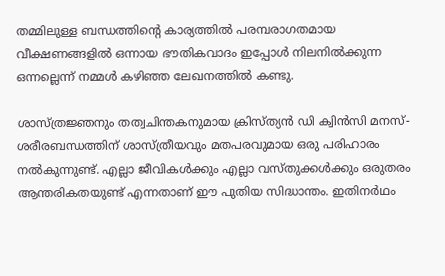തമ്മിലുള്ള ബന്ധത്തിന്റെ കാര്യത്തില്‍ പരമ്പരാഗതമായ വീക്ഷണങ്ങളില്‍ ഒന്നായ ഭൗതികവാദം ഇപ്പോള്‍ നിലനില്‍ക്കുന്ന ഒന്നല്ലെന്ന് നമ്മള്‍ കഴിഞ്ഞ ലേഖനത്തില്‍ കണ്ടു.

ശാസ്ത്രജ്ഞനും തത്വചിന്തകനുമായ ക്രിസ്ത്യന്‍ ഡി ക്വിന്‍സി മനസ്-ശരീരബന്ധത്തിന് ശാസ്ത്രീയവും മതപരവുമായ ഒരു പരിഹാരം നല്‍കുന്നുണ്ട്. എല്ലാ ജീവികള്‍ക്കും എല്ലാ വസ്തുക്കള്‍ക്കും ഒരുതരം ആന്തരികതയുണ്ട് എന്നതാണ് ഈ പുതിയ സിദ്ധാന്തം. ഇതിനര്‍ഥം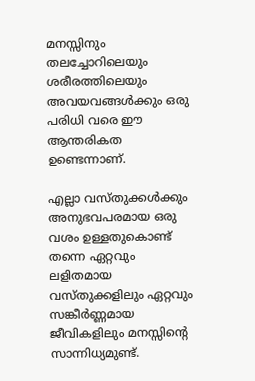മനസ്സിനും തലച്ചോറിലെയും ശരീരത്തിലെയും അവയവങ്ങള്‍ക്കും ഒരു പരിധി വരെ ഈ ആന്തരികത ഉണ്ടെന്നാണ്.

എല്ലാ വസ്തുക്കള്‍ക്കും അനുഭവപരമായ ഒരു വശം ഉള്ളതുകൊണ്ട് തന്നെ ഏറ്റവും ലളിതമായ വസ്തുക്കളിലും ഏറ്റവും സങ്കീര്‍ണ്ണമായ ജീവികളിലും മനസ്സിന്റെ സാന്നിധ്യമുണ്ട്.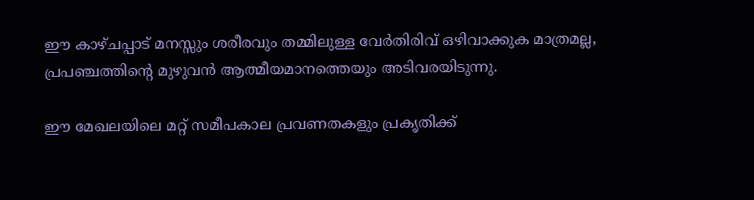ഈ കാഴ്ചപ്പാട് മനസ്സും ശരീരവും തമ്മിലുള്ള വേര്‍തിരിവ് ഒഴിവാക്കുക മാത്രമല്ല, പ്രപഞ്ചത്തിന്റെ മുഴുവന്‍ ആത്മീയമാനത്തെയും അടിവരയിടുന്നു.

ഈ മേഖലയിലെ മറ്റ് സമീപകാല പ്രവണതകളും പ്രകൃതിക്ക്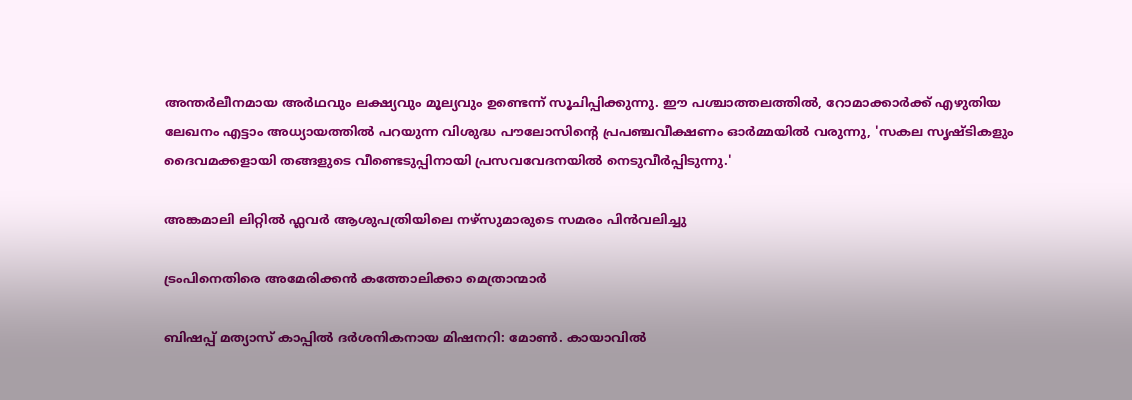അന്തര്‍ലീനമായ അര്‍ഥവും ലക്ഷ്യവും മൂല്യവും ഉണ്ടെന്ന് സൂചിപ്പിക്കുന്നു. ഈ പശ്ചാത്തലത്തില്‍, റോമാക്കാര്‍ക്ക് എഴുതിയ ലേഖനം എട്ടാം അധ്യായത്തില്‍ പറയുന്ന വിശുദ്ധ പൗലോസിന്റെ പ്രപഞ്ചവീക്ഷണം ഓര്‍മ്മയില്‍ വരുന്നു, 'സകല സൃഷ്ടികളും ദൈവമക്കളായി തങ്ങളുടെ വീണ്ടെടുപ്പിനായി പ്രസവവേദനയില്‍ നെടുവീര്‍പ്പിടുന്നു.'

അങ്കമാലി ലിറ്റിൽ ഫ്ലവർ ആശുപത്രിയിലെ നഴ്‌സുമാരുടെ സമരം പിൻവലിച്ചു

ട്രംപിനെതിരെ അമേരിക്കന്‍ കത്തോലിക്കാ മെത്രാന്മാര്‍

ബിഷപ്പ് മത്യാസ് കാപ്പില്‍ ദര്‍ശനികനായ മിഷനറി: മോണ്‍. കായാവില്‍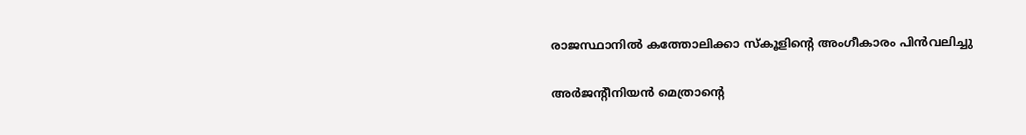രാജസ്ഥാനില്‍ കത്തോലിക്കാ സ്‌കൂളിന്റെ അംഗീകാരം പിന്‍വലിച്ചു

അര്‍ജന്റീനിയന്‍ മെത്രാന്റെ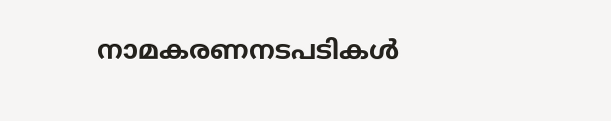നാമകരണനടപടികള്‍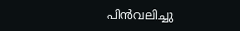പിന്‍വലിച്ചു